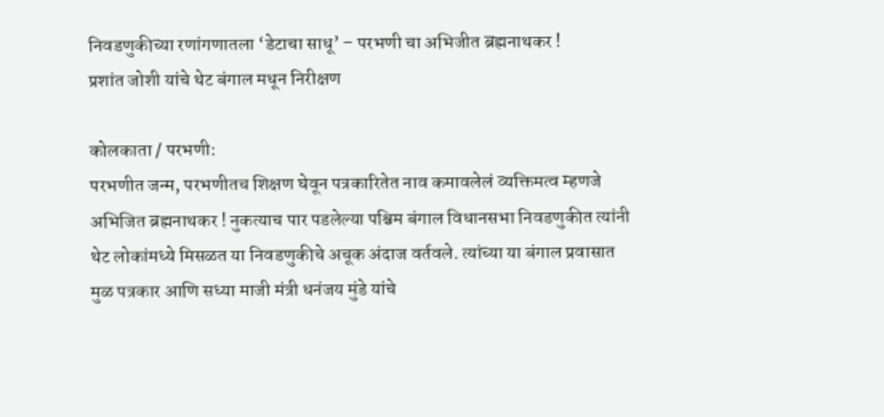निवडणुकीच्या रणांगणातला ‘डेटाचा साधू’ – परभणी चा अभिजीत ब्रह्मनाथकर !
प्रशांत जोशी यांचे थेट बंगाल मधून निरीक्षण

कोलकाता / परभणी:
परभणीत जन्म, परभणीतच शिक्षण घेवून पत्रकारितेत नाव कमावलेलं व्यक्तिमत्व म्हणजे अभिजित ब्रह्मनाथकर ! नुकत्याच पार पडलेल्या पश्चिम बंगाल विधानसभा निवडणुकीत त्यांनी थेट लोकांमध्ये मिसळत या निवडणुकीचे अचूक अंदाज वर्तवले. त्यांच्या या बंगाल प्रवासात मुळ पत्रकार आणि सध्या माजी मंत्री धनंजय मुंडे यांचे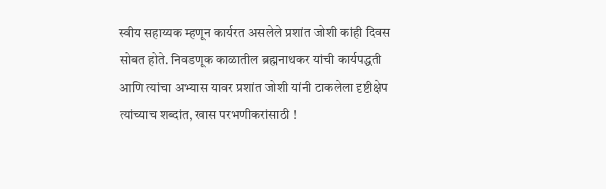स्वीय सहाय्यक म्हणून कार्यरत असलेले प्रशांत जोशी कांही दिवस सोबत होते. निवडणूक काळातील ब्रह्मनाथकर यांची कार्यपद्धती आणि त्यांचा अभ्यास यावर प्रशांत जोशी यांनी टाकलेला दृष्टीक्षेप त्यांच्याच शब्दांत, खास परभणीकरांसाठी !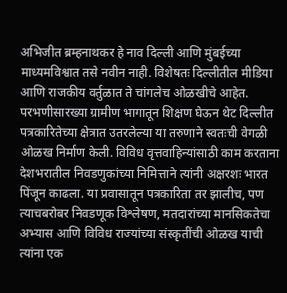अभिजीत ब्रम्हनाथकर हे नाव दिल्ली आणि मुंबईच्या माध्यमविश्वात तसे नवीन नाही. विशेषतः दिल्लीतील मीडिया आणि राजकीय वर्तुळात ते चांगलेच ओळखीचे आहेत. परभणीसारख्या ग्रामीण भागातून शिक्षण घेऊन थेट दिल्लीत पत्रकारितेच्या क्षेत्रात उतरलेल्या या तरुणाने स्वतःची वेगळी ओळख निर्माण केली. विविध वृत्तवाहिन्यांसाठी काम करताना देशभरातील निवडणुकांच्या निमित्ताने त्यांनी अक्षरशः भारत पिंजून काढला. या प्रवासातून पत्रकारिता तर झालीच, पण त्याचबरोबर निवडणूक विश्लेषण, मतदारांच्या मानसिकतेचा अभ्यास आणि विविध राज्यांच्या संस्कृतींची ओळख याची त्यांना एक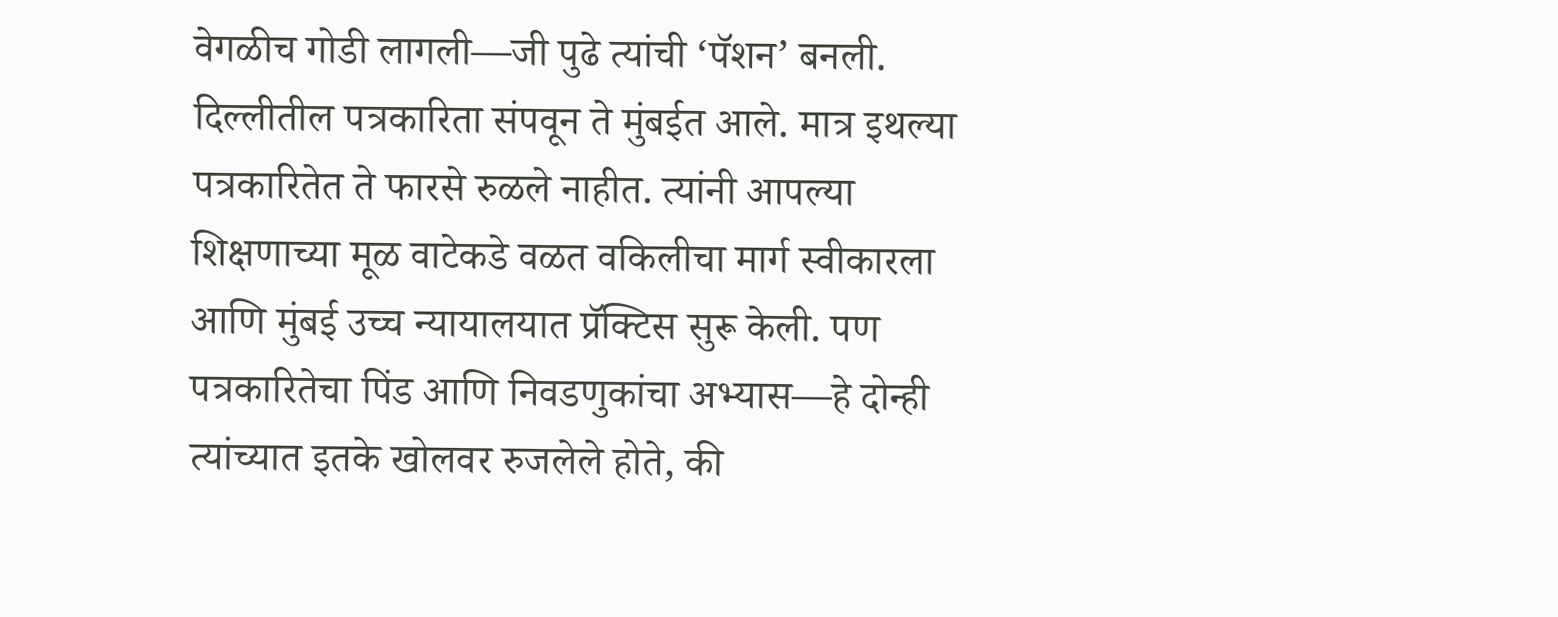वेगळीच गोडी लागली—जी पुढे त्यांची ‘पॅशन’ बनली.
दिल्लीतील पत्रकारिता संपवून ते मुंबईत आले. मात्र इथल्या पत्रकारितेत ते फारसे रुळले नाहीत. त्यांनी आपल्या शिक्षणाच्या मूळ वाटेकडे वळत वकिलीचा मार्ग स्वीकारला आणि मुंबई उच्च न्यायालयात प्रॅक्टिस सुरू केली. पण पत्रकारितेचा पिंड आणि निवडणुकांचा अभ्यास—हे दोन्ही त्यांच्यात इतके खोलवर रुजलेले होते, की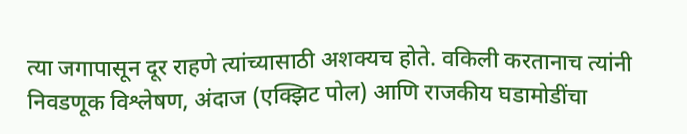त्या जगापासून दूर राहणे त्यांच्यासाठी अशक्यच होते. वकिली करतानाच त्यांनी निवडणूक विश्लेषण, अंदाज (एक्झिट पोल) आणि राजकीय घडामोडींचा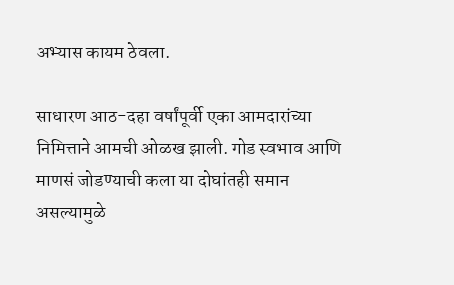अभ्यास कायम ठेवला.

साधारण आठ-दहा वर्षांपूर्वी एका आमदारांच्या निमित्ताने आमची ओळख झाली. गोड स्वभाव आणि माणसं जोडण्याची कला या दोघांतही समान असल्यामुळे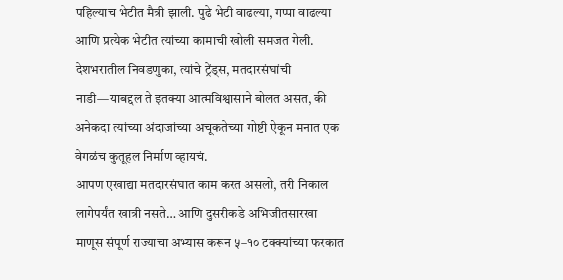पहिल्याच भेटीत मैत्री झाली. पुढे भेटी वाढल्या, गप्पा वाढल्या आणि प्रत्येक भेटीत त्यांच्या कामाची खोली समजत गेली. देशभरातील निवडणुका, त्यांचे ट्रेंड्स, मतदारसंघांची नाडी—याबद्दल ते इतक्या आत्मविश्वासाने बोलत असत, की अनेकदा त्यांच्या अंदाजांच्या अचूकतेच्या गोष्टी ऐकून मनात एक वेगळंच कुतूहल निर्माण व्हायचं.
आपण एखाद्या मतदारसंघात काम करत असलो, तरी निकाल लागेपर्यंत खात्री नसते… आणि दुसरीकडे अभिजीतसारखा माणूस संपूर्ण राज्याचा अभ्यास करून ५–१० टक्क्यांच्या फरकात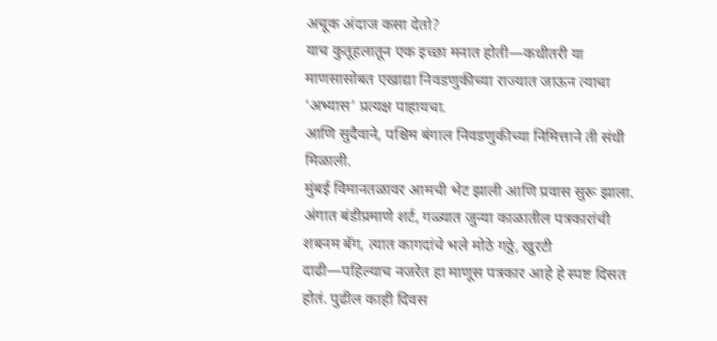अचूक अंदाज कसा देतो?
याच कुतूहलातून एक इच्छा मनात होती—कधीतरी या माणसासोबत एखाद्या निवडणुकीच्या राज्यात जाऊन त्याचा ‘अभ्यास’ प्रत्यक्ष पाहायचा.
आणि सुदैवाने, पश्चिम बंगाल निवडणुकीच्या निमित्ताने ती संधी मिळाली.
मुंबई विमानतळावर आमची भेट झाली आणि प्रवास सुरू झाला. अंगात बंडीप्रमाणे शर्ट, गळ्यात जुन्या काळातील पत्रकारांची शबनम बॅग, त्यात कागदांचे भले मोठे गठ्ठे, खुरटी दाढी—पहिल्याच नजरेत हा माणूस पत्रकार आहे हे स्पष्ट दिसत होतं. पुढील काही दिवस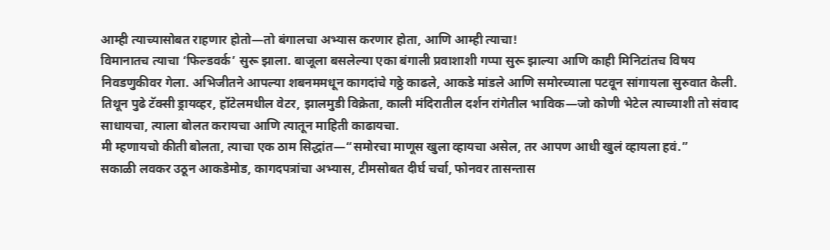आम्ही त्याच्यासोबत राहणार होतो—तो बंगालचा अभ्यास करणार होता, आणि आम्ही त्याचा!
विमानातच त्याचा ‘फिल्डवर्क’ सुरू झाला. बाजूला बसलेल्या एका बंगाली प्रवाशाशी गप्पा सुरू झाल्या आणि काही मिनिटांतच विषय निवडणुकीवर गेला. अभिजीतने आपल्या शबनममधून कागदांचे गठ्ठे काढले, आकडे मांडले आणि समोरच्याला पटवून सांगायला सुरुवात केली. तिथून पुढे टॅक्सी ड्रायव्हर, हॉटेलमधील वेटर, झालमुडी विक्रेता, काली मंदिरातील दर्शन रांगेतील भाविक—जो कोणी भेटेल त्याच्याशी तो संवाद साधायचा, त्याला बोलत करायचा आणि त्यातून माहिती काढायचा.
मी म्हणायचो कीती बोलता, त्याचा एक ठाम सिद्धांत—“समोरचा माणूस खुला व्हायचा असेल, तर आपण आधी खुलं व्हायला हवं.”
सकाळी लवकर उठून आकडेमोड, कागदपत्रांचा अभ्यास, टीमसोबत दीर्घ चर्चा, फोनवर तासन्तास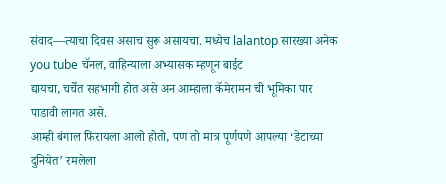संवाद—त्याचा दिवस असाच सुरू असायचा. मध्येच lalantop सारख्या अनेक you tube चॅनल, वाहिन्याला अभ्यासक म्हणून बाईट
द्यायचा, चर्चेत सहभागी होत असे अन आम्हाला कॅमेरामन ची भूमिका पार पाडावी लागत असे.
आम्ही बंगाल फिरायला आलो होतो, पण तो मात्र पूर्णपणे आपल्या ‘डेटाच्या दुनियेत’ रमलेला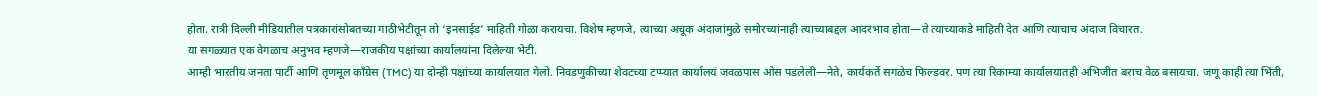होता. रात्री दिल्ली मीडियातील पत्रकारांसोबतच्या गाठीभेटीतून तो ‘इनसाईड’ माहिती गोळा करायचा. विशेष म्हणजे, त्याच्या अचूक अंदाजांमुळे समोरच्यांनाही त्याच्याबद्दल आदरभाव होता—ते त्याच्याकडे माहिती देत आणि त्याचाच अंदाज विचारत.
या सगळ्यात एक वेगळाच अनुभव म्हणजे—राजकीय पक्षांच्या कार्यालयांना दिलेल्या भेटी.
आम्ही भारतीय जनता पार्टी आणि तृणमूल काँग्रेस (TMC) या दोन्ही पक्षांच्या कार्यालयात गेलो. निवडणुकीच्या शेवटच्या टप्प्यात कार्यालयं जवळपास ओस पडलेली—नेते, कार्यकर्ते सगळेच फिल्डवर. पण त्या रिकाम्या कार्यालयातही अभिजीत बराच वेळ बसायचा. जणू काही त्या भिंती,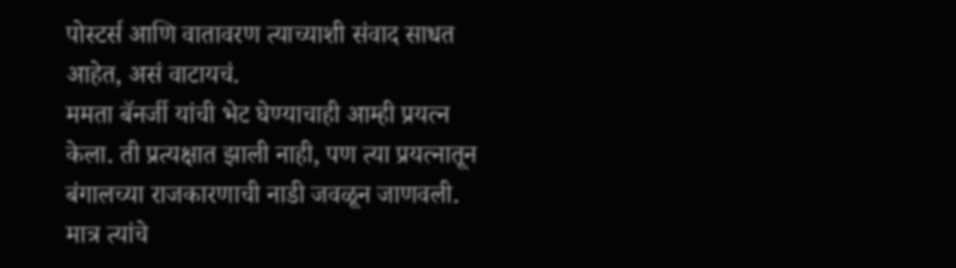पोस्टर्स आणि वातावरण त्याच्याशी संवाद साधत आहेत, असं वाटायचं.
ममता बॅनर्जी यांची भेट घेण्याचाही आम्ही प्रयत्न केला. ती प्रत्यक्षात झाली नाही, पण त्या प्रयत्नातून बंगालच्या राजकारणाची नाडी जवळून जाणवली. मात्र त्यांचे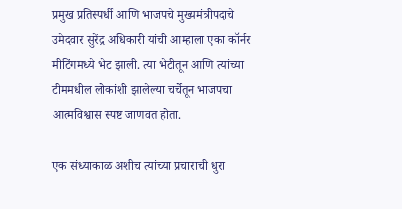प्रमुख प्रतिस्पर्धी आणि भाजपचे मुख्यमंत्रीपदाचे उमेदवार सुरेंद्र अधिकारी यांची आम्हाला एका कॉर्नर मीटिंगमध्ये भेट झाली. त्या भेटीतून आणि त्यांच्या टीममधील लोकांशी झालेल्या चर्चेतून भाजपचा आत्मविश्वास स्पष्ट जाणवत होता.

एक संध्याकाळ अशीच त्यांच्या प्रचाराची धुरा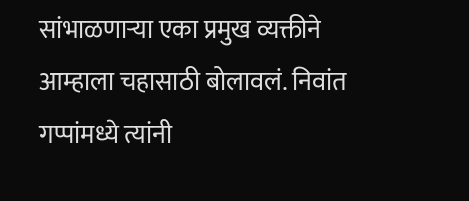सांभाळणाऱ्या एका प्रमुख व्यक्तीने आम्हाला चहासाठी बोलावलं. निवांत गप्पांमध्ये त्यांनी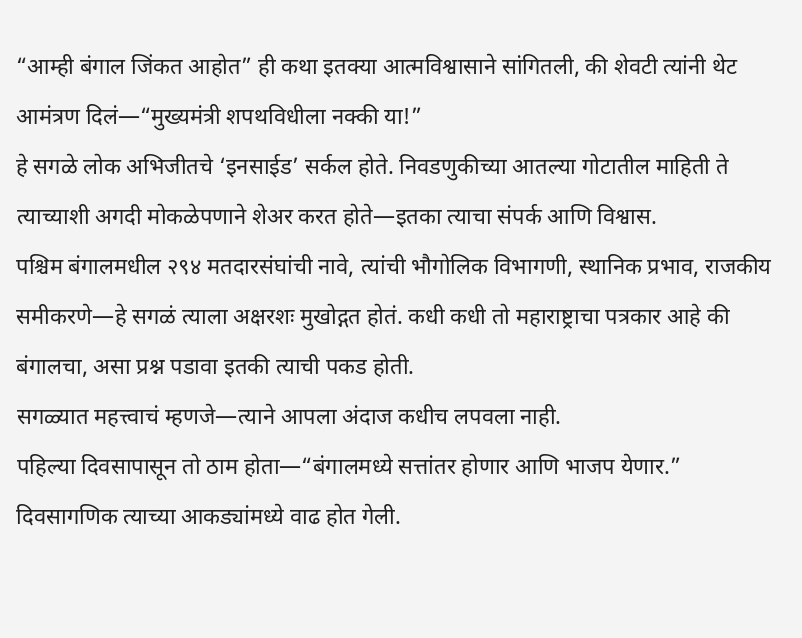“आम्ही बंगाल जिंकत आहोत” ही कथा इतक्या आत्मविश्वासाने सांगितली, की शेवटी त्यांनी थेट आमंत्रण दिलं—“मुख्यमंत्री शपथविधीला नक्की या!”
हे सगळे लोक अभिजीतचे ‘इनसाईड’ सर्कल होते. निवडणुकीच्या आतल्या गोटातील माहिती ते त्याच्याशी अगदी मोकळेपणाने शेअर करत होते—इतका त्याचा संपर्क आणि विश्वास.
पश्चिम बंगालमधील २९४ मतदारसंघांची नावे, त्यांची भौगोलिक विभागणी, स्थानिक प्रभाव, राजकीय समीकरणे—हे सगळं त्याला अक्षरशः मुखोद्गत होतं. कधी कधी तो महाराष्ट्राचा पत्रकार आहे की बंगालचा, असा प्रश्न पडावा इतकी त्याची पकड होती.
सगळ्यात महत्त्वाचं म्हणजे—त्याने आपला अंदाज कधीच लपवला नाही.
पहिल्या दिवसापासून तो ठाम होता—“बंगालमध्ये सत्तांतर होणार आणि भाजप येणार.”
दिवसागणिक त्याच्या आकड्यांमध्ये वाढ होत गेली.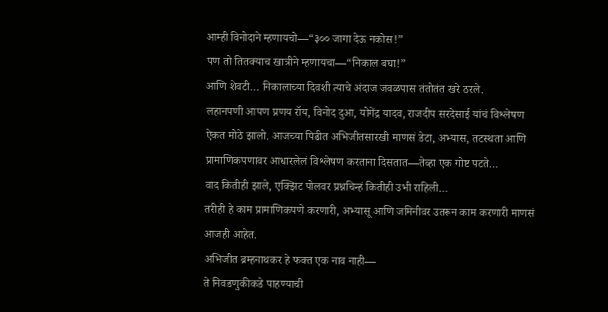आम्ही विनोदाने म्हणायचो—“३०० जागा देऊ नकोस!”
पण तो तितक्याच खात्रीने म्हणायचा—“निकाल बघा!”
आणि शेवटी… निकालाच्या दिवशी त्याचे अंदाज जवळपास तंतोतंत खरे ठरले.
लहानपणी आपण प्रणय रॉय, विनोद दुआ, योगेंद्र यादव, राजदीप सरदेसाई यांचं विश्लेषण ऐकत मोठे झालो. आजच्या पिढीत अभिजीतसारखी माणसं डेटा, अभ्यास, तटस्थता आणि प्रामाणिकपणावर आधारलेलं विश्लेषण करताना दिसतात—तेव्हा एक गोष्ट पटते…
वाद कितीही झाले, एक्झिट पोलवर प्रश्नचिन्हं कितीही उभी राहिली…
तरीही हे काम प्रामाणिकपणे करणारी, अभ्यासू आणि जमिनीवर उतरून काम करणारी माणसं आजही आहेत.
अभिजीत ब्रम्हनाथकर हे फक्त एक नाव नाही—
ते निवडणुकीकडे पाहण्याची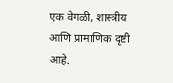एक वेगळी, शास्त्रीय आणि प्रामाणिक दृष्टी आहे.